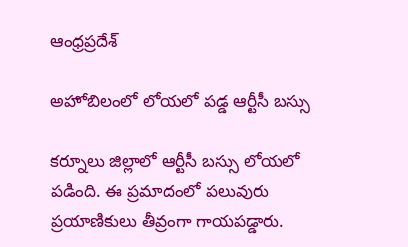ఆంధ్రప్రదేశ్

అహోబిలంలో లోయలో పడ్డ ఆర్టీసీ బస్సు

కర్నూలు జిల్లాలో ఆర్టీసీ బస్సు లోయలో పడింది. ఈ ప్రమాదంలో పలువురు ప్రయాణికులు తీవ్రంగా గాయపడ్డారు.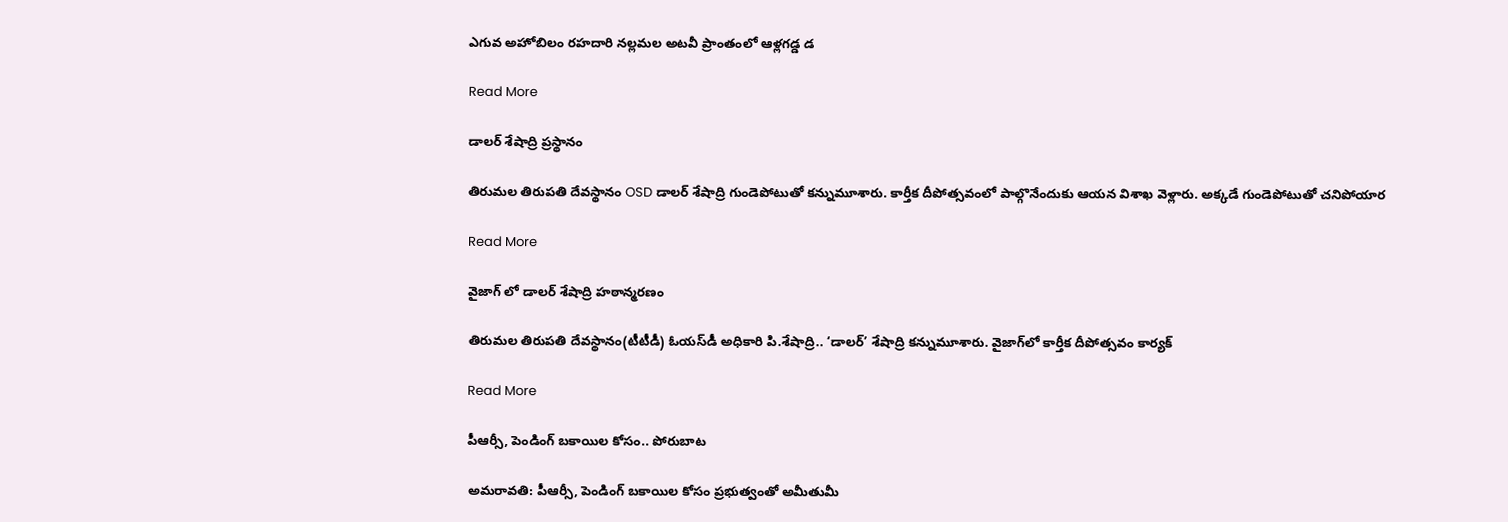ఎగువ అహోబిలం రహదారి నల్లమల అటవీ ప్రాంతంలో ఆళ్లగడ్డ డ

Read More

డాలర్ శేషాద్రి ప్రస్థానం

తిరుమల తిరుపతి దేవస్థానం OSD డాలర్ శేషాద్రి గుండెపోటుతో కన్నుమూశారు. కార్తీక దీపోత్సవంలో పాల్గొనేందుకు ఆయన విశాఖ వెళ్లారు. అక్కడే గుండెపోటుతో చనిపోయార

Read More

వైజాగ్ లో డాలర్ శేషాద్రి హఠాన్మరణం

తిరుమల తిరుపతి దేవస్థానం(టీటీడీ) ఓయస్‌డీ అధికారి పి.శేషాద్రి.. ‘డాలర్’ శేషాద్రి కన్నుమూశారు. వైజాగ్‌లో కార్తీక దీపోత్సవం కార్యక్

Read More

పీఆర్సీ, పెండింగ్ బకాయిల కోసం.. పోరుబాట

అమరావతి: పీఆర్సీ, పెండింగ్ బకాయిల కోసం ప్రభుత్వంతో అమీతుమీ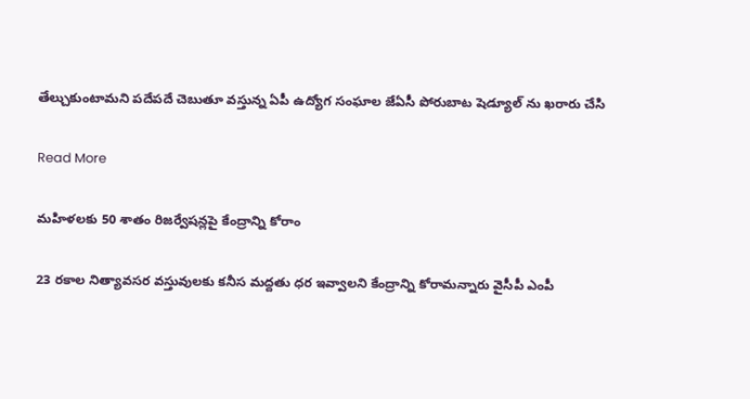తేల్చుకుంటామని పదేపదే చెబుతూ వస్తున్న ఏపీ ఉద్యోగ సంఘాల జేఏసీ పోరుబాట షెడ్యూల్ ను ఖరారు చేసి

Read More

మహిళలకు 50 శాతం రిజర్వేషన్లపై కేంద్రాన్ని కోరాం

23 రకాల నిత్యావసర వస్తువులకు కనీస మద్దతు ధర ఇవ్వాలని కేంద్రాన్ని కోరామన్నారు వైసీపీ ఎంపీ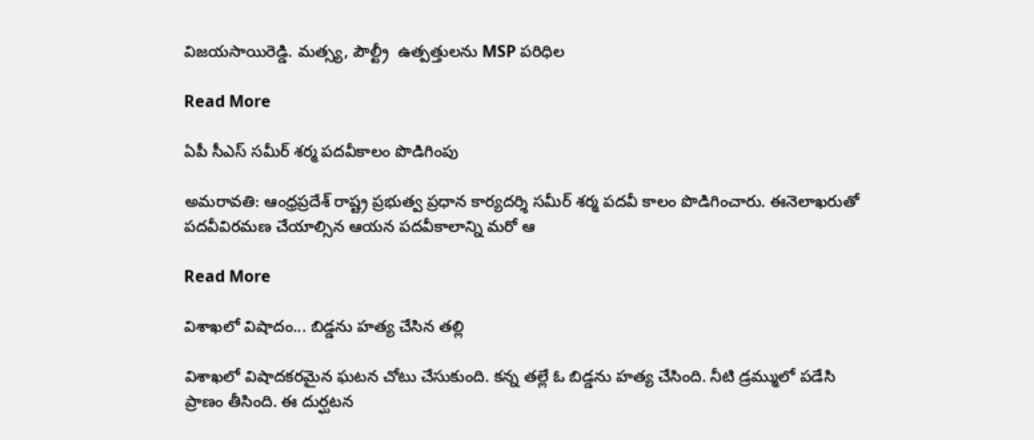విజయసాయిరెడ్డి. మత్స్య, పౌల్ట్రీ  ఉత్పత్తులను MSP పరిధిల

Read More

ఏపీ సీఎస్ సమీర్ శర్మ పదవీకాలం పొడిగింపు

అమరావతి: ఆంధ్రప్రదేశ్ రాష్ట్ర ప్రభుత్వ ప్రధాన కార్యదర్శి సమీర్‌ శర్మ పదవీ కాలం పొడిగించారు. ఈనెలాఖరుతో పదవీవిరమణ చేయాల్సిన ఆయన పదవీకాలాన్ని మరో ఆ

Read More

విశాఖలో విషాదం... బిడ్డను హత్య చేసిన తల్లి

విశాఖలో విషాదకరమైన ఘటన చోటు చేసుకుంది. కన్న తల్లే ఓ బిడ్డను హత్య చేసింది. నీటి డ్రమ్ములో పడేసి ప్రాణం తీసింది. ఈ దుర్ఘటన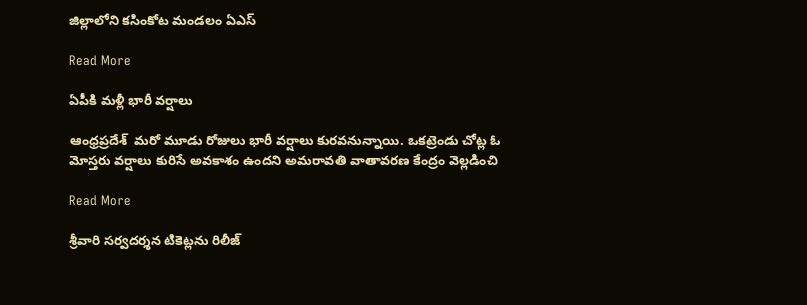జిల్లాలోని కసింకోట మండలం ఏఎస్

Read More

ఏపీకి మళ్లీ భారీ వర్షాలు

ఆంధ్రప్రదేశ్  మరో మూడు రోజులు భారీ వర్షాలు కురవనున్నాయి. ఒకట్రెండు చోట్ల ఓ మోస్తరు వర్షాలు కురిసే అవకాశం ఉందని అమరావతి వాతావరణ కేంద్రం వెల్లడించి

Read More

శ్రీవారి సర్వదర్శన టికెట్లను రిలీజ్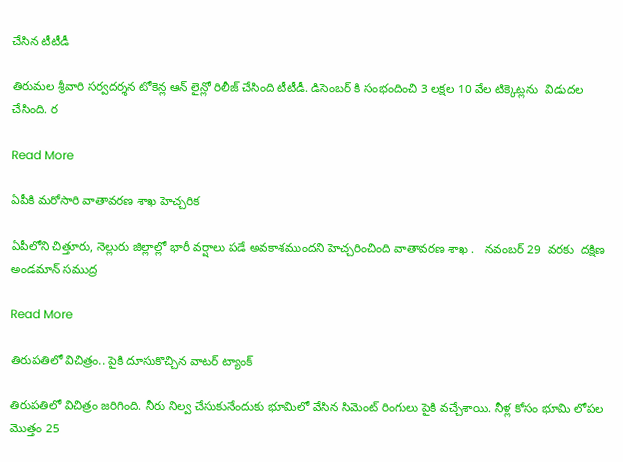చేసిన టీటీడీ

తిరుమల శ్రీవారి సర్వదర్శన టోకెన్ల ఆన్ లైన్లో రిలీజ్ చేసింది టీటీడీ. డిసెంబర్ కి సంభందించి 3 లక్షల 10 వేల టిక్కెట్లను  విడుదల చేసింది. ర

Read More

ఏపీకి మరోసారి వాతావరణ శాఖ హెచ్చరిక

ఏపీలోని చిత్తూరు, నెల్లురు జిల్లాల్లో భారీ వర్షాలు పడే అవకాశముందని హెచ్చరించింది వాతావరణ శాఖ .   నవంబర్ 29  వరకు  దక్షిణ అండమాన్ సముద్ర

Read More

తిరుపతిలో విచిత్రం.. పైకి దూసుకొచ్చిన వాటర్ ట్యాంక్

తిరుపతిలో విచిత్రం జరిగింది. నీరు నిల్వ చేసుకునేందుకు భూమిలో వేసిన సిమెంట్ రింగులు పైకి వచ్చేశాయి. నీళ్ల కోసం భూమి లోపల మొత్తం 25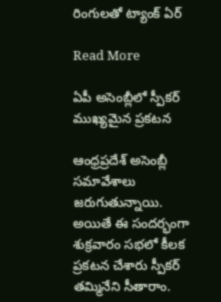రింగులతో ట్యాంక్ ఏర్

Read More

ఏపీ అసెంబ్లీలో స్పీకర్ ముఖ్యమైన ప్రకటన

ఆంధ్రప్రదేశ్ అసెంబ్లీ సమావేశాలు జరుగుతున్నాయి. అయితే ఈ సందర్భంగా శుక్రవారం సభలో కీలక ప్రకటన చేశారు స్పీకర్ తమ్మినేని సీతారాం.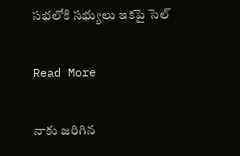సభలోకి సభ్యులు ఇకపై సెల్

Read More

నాకు జరిగిన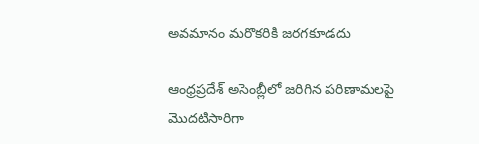అవమానం మరొకరికి జరగకూడదు

ఆంధ్రప్రదేశ్ అసెంబ్లీలో జరిగిన పరిణామలపై మొదటిసారిగా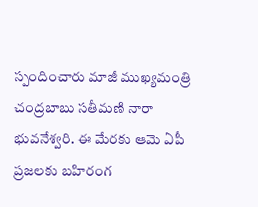స్పందించారు మాజీ ముఖ్యమంత్రి చంద్రబాబు సతీమణి నారా భువనేశ్వరి. ఈ మేరకు ఆమె ఏపీ ప్రజలకు బహిరంగ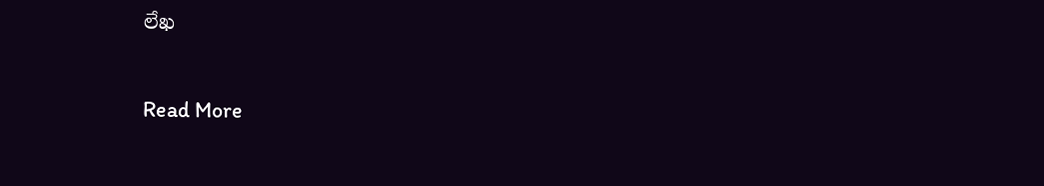లేఖ

Read More